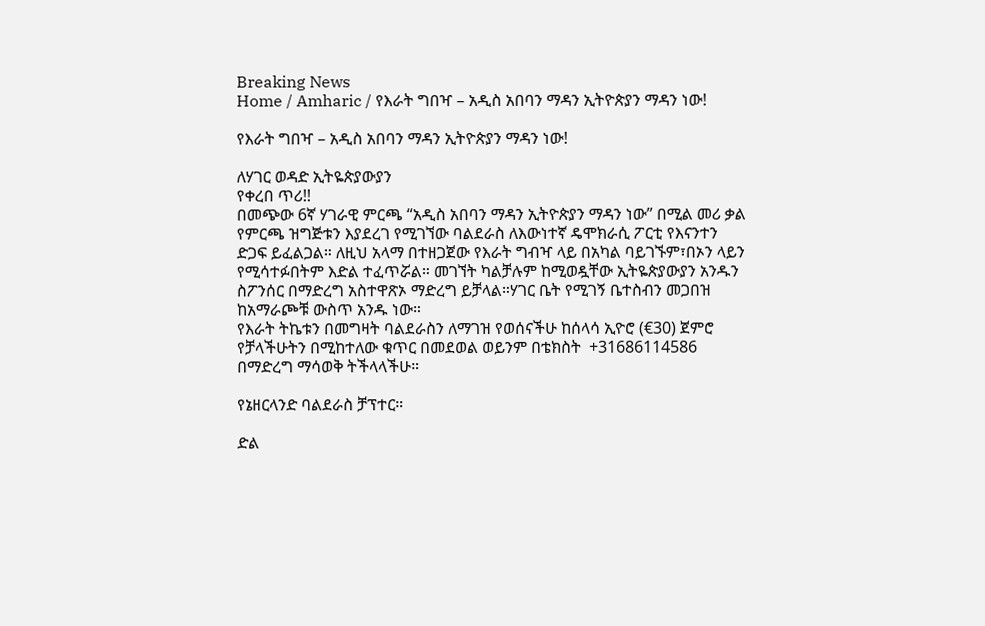Breaking News
Home / Amharic / የእራት ግበዣ – አዲስ አበባን ማዳን ኢትዮጵያን ማዳን ነው!

የእራት ግበዣ – አዲስ አበባን ማዳን ኢትዮጵያን ማዳን ነው!

ለሃገር ወዳድ ኢትዬጵያውያን
የቀረበ ጥሪ!!
በመጭው 6ኛ ሃገራዊ ምርጫ “አዲስ አበባን ማዳን ኢትዮጵያን ማዳን ነው” በሚል መሪ ቃል የምርጫ ዝግጅቱን እያደረገ የሚገኘው ባልደራስ ለእውነተኛ ዴሞክራሲ ፖርቲ የእናንተን ድጋፍ ይፈልጋል። ለዚህ አላማ በተዘጋጀው የእራት ግብዣ ላይ በአካል ባይገኙም፣በኦን ላይን የሚሳተፉበትም እድል ተፈጥሯል። መገኘት ካልቻሉም ከሚወዷቸው ኢትዬጵያውያን አንዱን ስፖንሰር በማድረግ አስተዋጽኦ ማድረግ ይቻላል።ሃገር ቤት የሚገኝ ቤተስብን መጋበዝ ከአማራጮቹ ውስጥ አንዱ ነው።
የእራት ትኬቱን በመግዛት ባልደራስን ለማገዝ የወሰናችሁ ከሰላሳ ኢዮሮ (€30) ጀምሮ የቻላችሁትን በሚከተለው ቁጥር በመደወል ወይንም በቴክስት  +31686114586 በማድረግ ማሳወቅ ትችላላችሁ።

የኔዘርላንድ ባልደራስ ቻፕተር።

ድል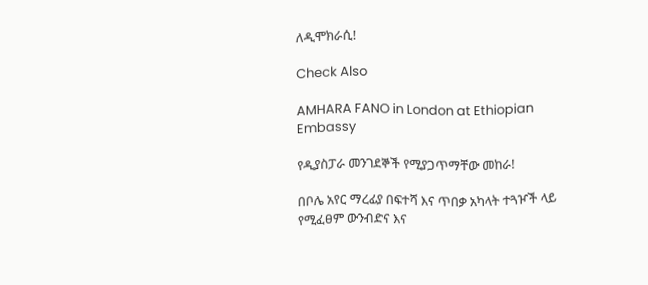ለዲሞክራሲ!

Check Also

AMHARA FANO in London at Ethiopian Embassy

የዲያስፓራ መንገደኞች የሚያጋጥማቸው መከራ!

በቦሌ አየር ማረፊያ በፍተሻ እና ጥበቃ አካላት ተጓዦች ላይ የሚፈፀም ውንብድና እና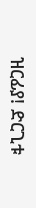ዝርፊያ! ድርጊቱ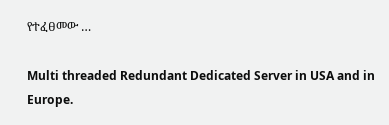የተፈፀመው …

Multi threaded Redundant Dedicated Server in USA and in Europe.